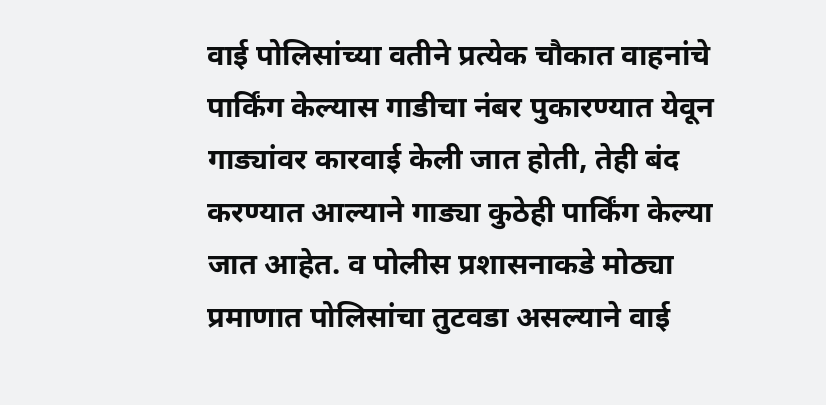वाई पोलिसांच्या वतीने प्रत्येक चौकात वाहनांचे पार्किंग केल्यास गाडीचा नंबर पुकारण्यात येवून गाड्यांवर कारवाई केली जात होती, तेही बंद करण्यात आल्याने गाड्या कुठेही पार्किंग केल्या जात आहेत. व पोलीस प्रशासनाकडे मोठ्या प्रमाणात पोलिसांचा तुटवडा असल्याने वाई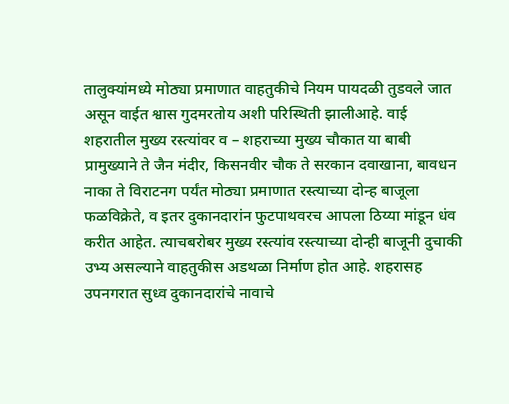तालुक्यांमध्ये मोठ्या प्रमाणात वाहतुकीचे नियम पायदळी तुडवले जात असून वाईत श्वास गुदमरतोय अशी परिस्थिती झालीआहे. वाई शहरातील मुख्य रस्त्यांवर व – शहराच्या मुख्य चौकात या बाबी प्रामुख्याने ते जैन मंदीर, किसनवीर चौक ते सरकान दवाखाना, बावधन नाका ते विराटनग पर्यंत मोठ्या प्रमाणात रस्त्याच्या दोन्ह बाजूला फळविक्रेते, व इतर दुकानदारांन फुटपाथवरच आपला ठिय्या मांडून धंव करीत आहेत. त्याचबरोबर मुख्य रस्त्यांव रस्त्याच्या दोन्ही बाजूनी दुचाकी उभ्य असल्याने वाहतुकीस अडथळा निर्माण होत आहे. शहरासह उपनगरात सुध्व दुकानदारांचे नावाचे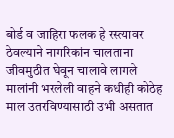बोर्ड व जाहिरा फलक हे रस्त्यावर ठेवल्याने नागरिकांन चालताना जीवमुठीत घेवून चालावे लागले मालांनी भरलेली वाहने कधीही कोठेह माल उतरविण्यासाठी उभी असतात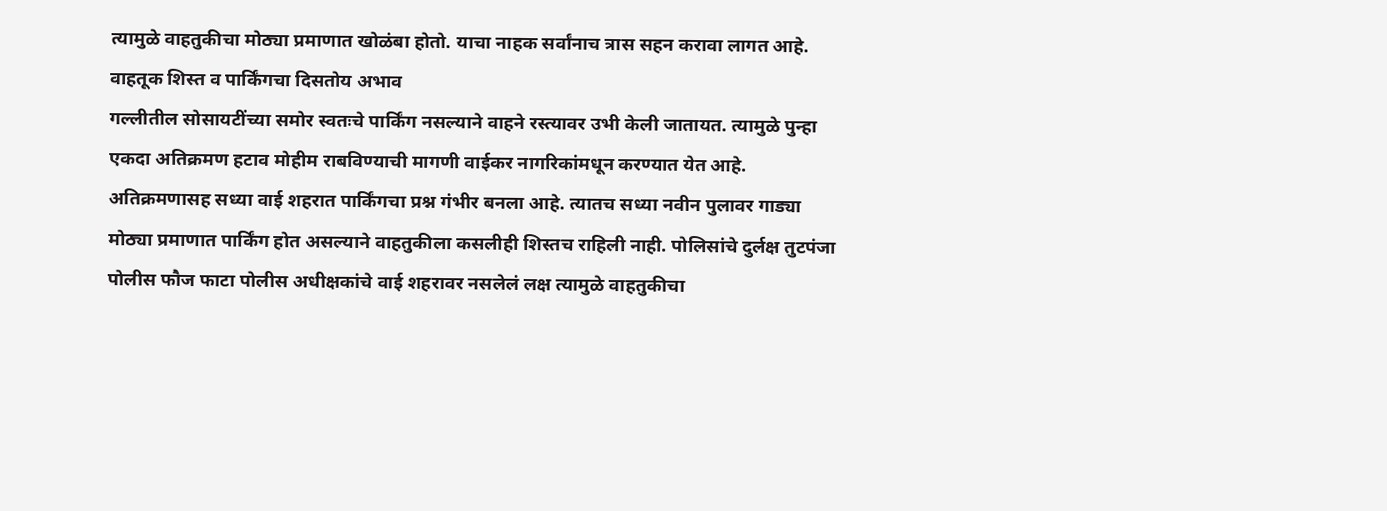त्यामुळे वाहतुकीचा मोठ्या प्रमाणात खोळंबा होतो. याचा नाहक सर्वांनाच त्रास सहन करावा लागत आहे.
वाहतूक शिस्त व पार्किंगचा दिसतोय अभाव
गल्लीतील सोसायटींच्या समोर स्वतःचे पार्किंग नसल्याने वाहने रस्त्यावर उभी केली जातायत. त्यामुळे पुन्हा एकदा अतिक्रमण हटाव मोहीम राबविण्याची मागणी वाईकर नागरिकांमधून करण्यात येत आहे. अतिक्रमणासह सध्या वाई शहरात पार्किंगचा प्रश्न गंभीर बनला आहे. त्यातच सध्या नवीन पुलावर गाड्या मोठ्या प्रमाणात पार्किंग होत असल्याने वाहतुकीला कसलीही शिस्तच राहिली नाही. पोलिसांचे दुर्लक्ष तुटपंजा पोलीस फौज फाटा पोलीस अधीक्षकांचे वाई शहरावर नसलेलं लक्ष त्यामुळे वाहतुकीचा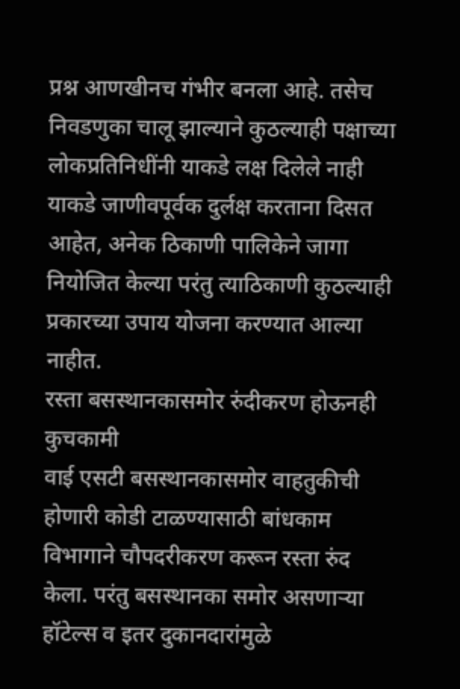प्रश्न आणखीनच गंभीर बनला आहे. तसेच निवडणुका चालू झाल्याने कुठल्याही पक्षाच्या लोकप्रतिनिधींनी याकडे लक्ष दिलेले नाही याकडे जाणीवपूर्वक दुर्लक्ष करताना दिसत आहेत, अनेक ठिकाणी पालिकेने जागा नियोजित केल्या परंतु त्याठिकाणी कुठल्याही प्रकारच्या उपाय योजना करण्यात आल्या नाहीत.
रस्ता बसस्थानकासमोर रुंदीकरण होऊनही कुचकामी
वाई एसटी बसस्थानकासमोर वाहतुकीची होणारी कोडी टाळण्यासाठी बांधकाम विभागाने चौपदरीकरण करून रस्ता रुंद केला. परंतु बसस्थानका समोर असणाऱ्या हॉटेल्स व इतर दुकानदारांमुळे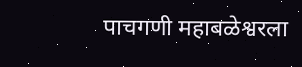पाचगणी महाबळेश्वरला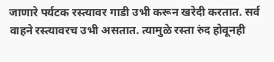जाणारे पर्यटक रस्त्यावर गाडी उभी करून खरेदी करतात. सर्व वाहने रस्त्यावरच उभी असतात. त्यामुळे रस्ता रुंद होवूनही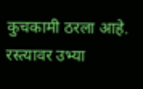कुचकामी ठरला आहे. रस्त्यावर उभ्या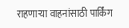राहणाऱ्या वाहनांसाठी पार्किंग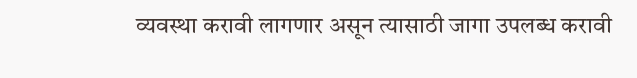व्यवस्था करावी लागणार असून त्यासाठी जागा उपलब्ध करावी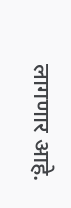लागणार आहे.